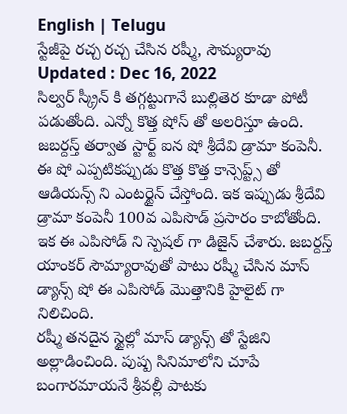English | Telugu
స్టేజీపై రచ్చ రచ్చ చేసిన రష్మీ, సౌమ్యరావు
Updated : Dec 16, 2022
సిల్వర్ స్క్రీన్ కి తగ్గట్టుగానే బుల్లితెర కూడా పోటీ పడుతోంది. ఎన్నో కొత్త షోస్ తో అలరిస్తూ ఉంది. జబర్దస్త్ తర్వాత స్టార్ట్ ఐన షో శ్రీదేవి డ్రామా కంపెనీ. ఈ షో ఎప్పటికప్పుడు కొత్త కొత్త కాన్సెప్ట్స్ తో ఆడియన్స్ ని ఎంటర్టైన్ చేస్తోంది. ఇక ఇప్పుడు శ్రీదేవి డ్రామా కంపెనీ 100వ ఎపిసొడ్ ప్రసారం కాబోతోంది. ఇక ఈ ఎపిసోడ్ ని స్పెషల్ గా డిజైన్ చేశారు. జబర్దస్త్ యాంకర్ సౌమ్యారావుతో పాటు రష్మీ చేసిన మాస్ డ్యాన్స్ షో ఈ ఎపిసోడ్ మొత్తానికి హైలైట్ గా నిలిచింది.
రష్మీ తనదైన స్టైల్లో మాస్ డ్యాన్స్ తో స్టేజిని అల్లాడించింది. పుష్ప సినిమాలోని చూపే బంగారమాయనే శ్రీవల్లీ పాటకు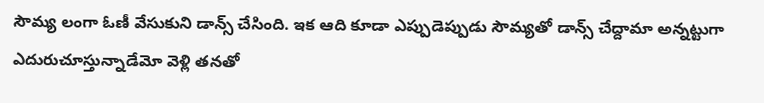సౌమ్య లంగా ఓణీ వేసుకుని డాన్స్ చేసింది. ఇక ఆది కూడా ఎప్పుడెప్పుడు సౌమ్యతో డాన్స్ చేద్దామా అన్నట్టుగా ఎదురుచూస్తున్నాడేమో వెళ్లి తనతో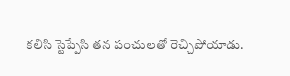కలిసి స్టెప్పేసి తన పంచులతో రెచ్చిపోయాడు.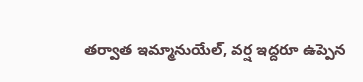తర్వాత ఇమ్మానుయేల్, వర్ష ఇద్దరూ ఉప్పెన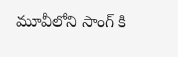మూవీలోని సాంగ్ కి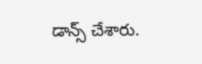డాన్స్ చేశారు.